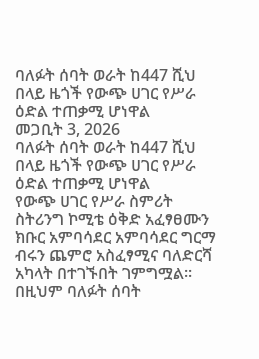ባለፉት ሰባት ወራት ከ447 ሺህ በላይ ዜጎች የውጭ ሀገር የሥራ ዕድል ተጠቃሚ ሆነዋል
መጋቢት 3, 2026
ባለፉት ሰባት ወራት ከ447 ሺህ በላይ ዜጎች የውጭ ሀገር የሥራ ዕድል ተጠቃሚ ሆነዋል
የውጭ ሀገር የሥራ ስምሪት ስትሪንግ ኮሚቴ ዕቅድ አፈፃፀሙን ክቡር አምባሳደር አምባሳደር ግርማ ብሩን ጨምሮ አስፈፃሚና ባለድርሻ አካላት በተገኙበት ገምግሟል፡፡
በዚህም ባለፉት ሰባት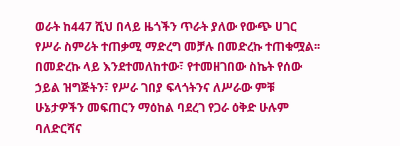ወራት ከ447 ሺህ በላይ ዜጎችን ጥራት ያለው የውጭ ሀገር የሥራ ስምሪት ተጠቃሚ ማድረግ መቻሉ በመድረኩ ተጠቁሟል፡፡
በመድረኩ ላይ እንደተመለከተው፣ የተመዘገበው ስኬት የሰው ኃይል ዝግጅትን፣ የሥራ ገበያ ፍላጎትንና ለሥራው ምቹ ሁኔታዎችን መፍጠርን ማዕከል ባደረገ የጋራ ዕቅድ ሁሉም ባለድርሻና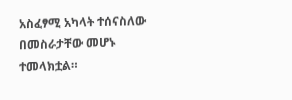አስፈፃሚ አካላት ተሰናስለው በመስራታቸው መሆኑ ተመላክቷል።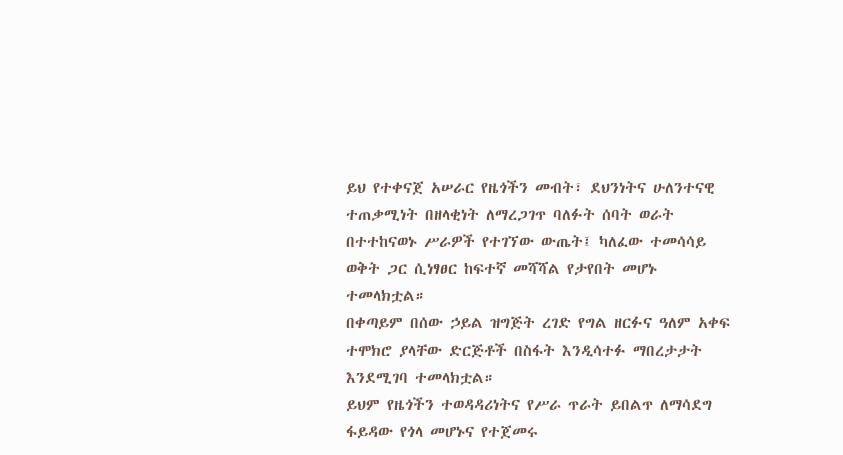ይህ የተቀናጀ አሠራር የዜጎችን መብት፣ ደህንነትና ሁለንተናዊ ተጠቃሚነት በዘላቂነት ለማረጋገጥ ባለፉት ሰባት ወራት በተተከናወኑ ሥራዎች የተገኘው ውጤት፤ ካለፈው ተመሳሳይ ወቅት ጋር ሲነፃፀር ከፍተኛ መሻሻል የታየበት መሆኑ ተመላክቷል።
በቀጣይም በሰው ኃይል ዝግጅት ረገድ የግል ዘርፉና ዓለም አቀፍ ተሞክሮ ያላቸው ድርጅቶች በስፋት እንዲሳተፉ ማበረታታት እንደሚገባ ተመላክቷል።
ይህም የዜጎችን ተወዳዳሪነትና የሥራ ጥራት ይበልጥ ለማሳደግ ፋይዳው የጎላ መሆኑና የተጀመሩ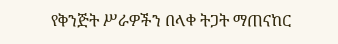የቅንጅት ሥራዎችን በላቀ ትጋት ማጠናከር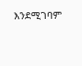እንደሚገባም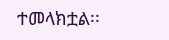ተመላክቷል፡፡